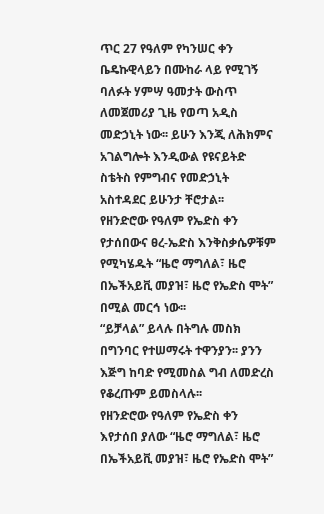ጥር 27 የዓለም የካንሠር ቀን
ቤዴኩዊላይን በሙከራ ላይ የሚገኝ ባለፉት ሃምሣ ዓመታት ውስጥ ለመጀመሪያ ጊዜ የወጣ አዲስ መድኃኒት ነው፡፡ ይሁን እንጂ ለሕክምና አገልግሎት እንዲውል የዩናይትድ ስቴትስ የምግብና የመድኃኒት አስተዳደር ይሁንታ ቸሮታል፡፡
የዘንድሮው የዓለም የኤድስ ቀን የታሰበውና ፀረ-ኤድስ እንቅስቃሴዎቹም የሚካሄዱት “ዜሮ ማግለል፣ ዜሮ በኤችአይቪ መያዝ፣ ዜሮ የኤድስ ሞት” በሚል መርኅ ነው፡፡
“ይቻላል” ይላሉ በትግሉ መስክ በግንባር የተሠማሩት ተዋንያን፡፡ ያንን እጅግ ከባድ የሚመስል ግብ ለመድረስ የቆረጡም ይመስላሉ፡፡
የዘንድሮው የዓለም የኤድስ ቀን እየታሰበ ያለው “ዜሮ ማግለል፣ ዜሮ በኤችአይቪ መያዝ፣ ዜሮ የኤድስ ሞት”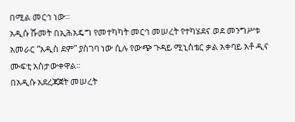በሚል መርኅ ነው፡፡
አዲሱ ሹመት በኢሕአዴግ የመተካካት መርኅ መሠረት የተካሄደና ወደ መንግሥቱ አመራር “አዲስ ደም” ያስገባ ነው ሲሉ የውጭ ጉዳይ ሚኒስቴር ቃል አቀባይ አቶ ዲና ሙፍቲ አስታውቀዋል፡፡
በአዲሱ አደረጃጀት መሠረት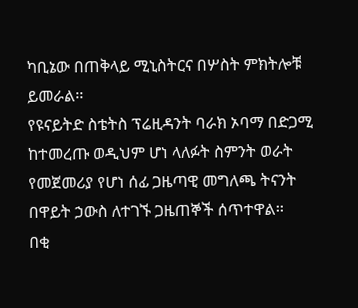ካቢኔው በጠቅላይ ሚኒስትርና በሦስት ምክትሎቹ ይመራል፡፡
የዩናይትድ ስቴትስ ፕሬዚዳንት ባራክ ኦባማ በድጋሚ ከተመረጡ ወዲህም ሆነ ላለፉት ስምንት ወራት የመጀመሪያ የሆነ ሰፊ ጋዜጣዊ መግለጫ ትናንት በዋይት ኃውስ ለተገኙ ጋዜጠኞች ሰጥተዋል፡፡
በቂ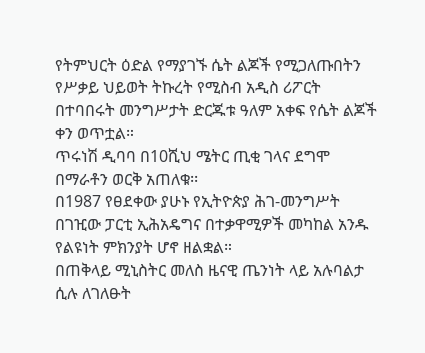የትምህርት ዕድል የማያገኙ ሴት ልጆች የሚጋለጡበትን የሥቃይ ህይወት ትኩረት የሚስብ አዲስ ሪፖርት በተባበሩት መንግሥታት ድርጁቱ ዓለም አቀፍ የሴት ልጆች ቀን ወጥቷል።
ጥሩነሽ ዲባባ በ10ሺህ ሜትር ጢቂ ገላና ደግሞ በማራቶን ወርቅ አጠለቁ፡፡
በ1987 የፀደቀው ያሁኑ የኢትዮጵያ ሕገ-መንግሥት በገዢው ፓርቲ ኢሕአዴግና በተቃዋሚዎች መካከል አንዱ የልዩነት ምክንያት ሆኖ ዘልቋል።
በጠቅላይ ሚኒስትር መለስ ዜናዊ ጤንነት ላይ አሉባልታ ሲሉ ለገለፁት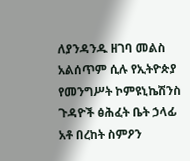ለያንዳንዱ ዘገባ መልስ አልሰጥም ሲሉ የኢትዮጵያ የመንግሥት ኮምዩኒኬሽንስ ጉዳዮች ፅሕፈት ቤት ኃላፊ አቶ በረከት ስምዖን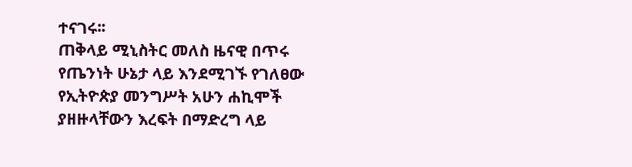ተናገሩ፡፡
ጠቅላይ ሚኒስትር መለስ ዜናዊ በጥሩ የጤንነት ሁኔታ ላይ እንደሚገኙ የገለፀው የኢትዮጵያ መንግሥት አሁን ሐኪሞች ያዘዙላቸውን እረፍት በማድረግ ላይ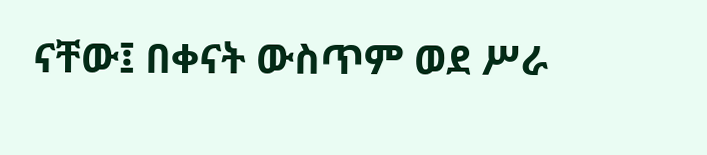ናቸው፤ በቀናት ውስጥም ወደ ሥራ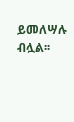ይመለሣሉ ብሏል፡፡